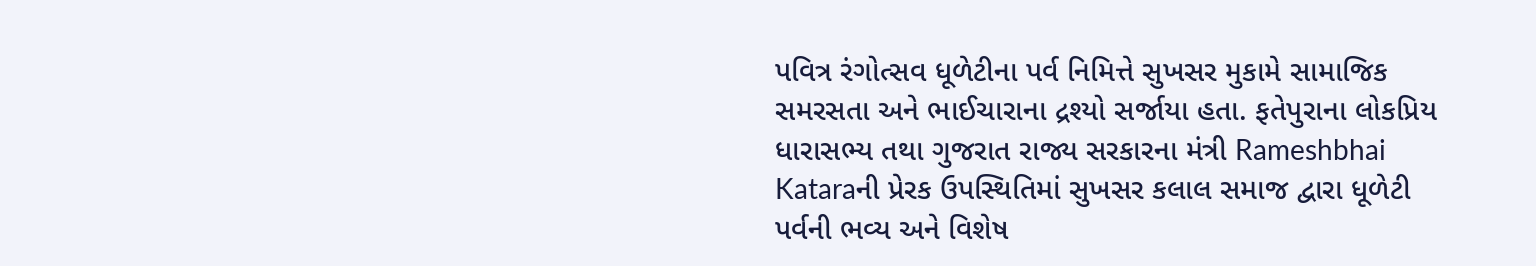પવિત્ર રંગોત્સવ ધૂળેટીના પર્વ નિમિત્તે સુખસર મુકામે સામાજિક સમરસતા અને ભાઈચારાના દ્રશ્યો સર્જાયા હતા. ફતેપુરાના લોકપ્રિય ધારાસભ્ય તથા ગુજરાત રાજ્ય સરકારના મંત્રી Rameshbhai Kataraની પ્રેરક ઉપસ્થિતિમાં સુખસર કલાલ સમાજ દ્વારા ધૂળેટી પર્વની ભવ્ય અને વિશેષ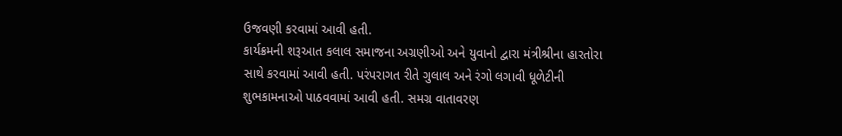ઉજવણી કરવામાં આવી હતી.
કાર્યક્રમની શરૂઆત કલાલ સમાજના અગ્રણીઓ અને યુવાનો દ્વારા મંત્રીશ્રીના હારતોરા સાથે કરવામાં આવી હતી. પરંપરાગત રીતે ગુલાલ અને રંગો લગાવી ધૂળેટીની શુભકામનાઓ પાઠવવામાં આવી હતી. સમગ્ર વાતાવરણ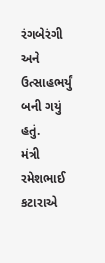રંગબેરંગી અને ઉત્સાહભર્યું બની ગયું હતું.
મંત્રી રમેશભાઈ કટારાએ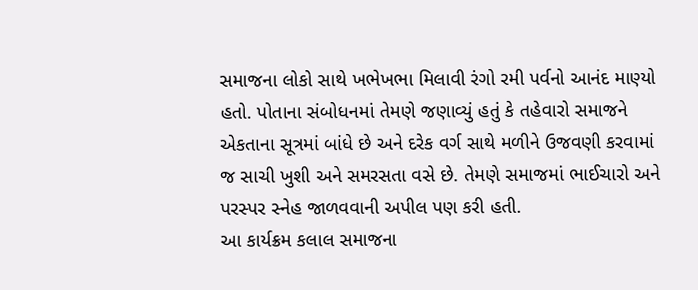સમાજના લોકો સાથે ખભેખભા મિલાવી રંગો રમી પર્વનો આનંદ માણ્યો હતો. પોતાના સંબોધનમાં તેમણે જણાવ્યું હતું કે તહેવારો સમાજને એકતાના સૂત્રમાં બાંધે છે અને દરેક વર્ગ સાથે મળીને ઉજવણી કરવામાં જ સાચી ખુશી અને સમરસતા વસે છે. તેમણે સમાજમાં ભાઈચારો અને પરસ્પર સ્નેહ જાળવવાની અપીલ પણ કરી હતી.
આ કાર્યક્રમ કલાલ સમાજના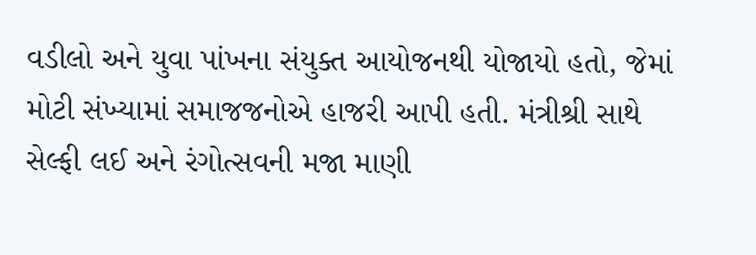વડીલો અને યુવા પાંખના સંયુક્ત આયોજનથી યોજાયો હતો, જેમાં મોટી સંખ્યામાં સમાજજનોએ હાજરી આપી હતી. મંત્રીશ્રી સાથે સેલ્ફી લઈ અને રંગોત્સવની મજા માણી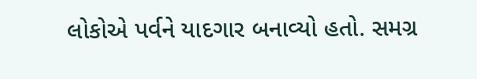લોકોએ પર્વને યાદગાર બનાવ્યો હતો. સમગ્ર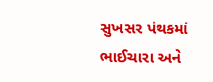સુખસર પંથકમાં ભાઈચારા અને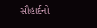સૌહાર્દનો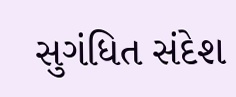સુગંધિત સંદેશ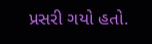પ્રસરી ગયો હતો.